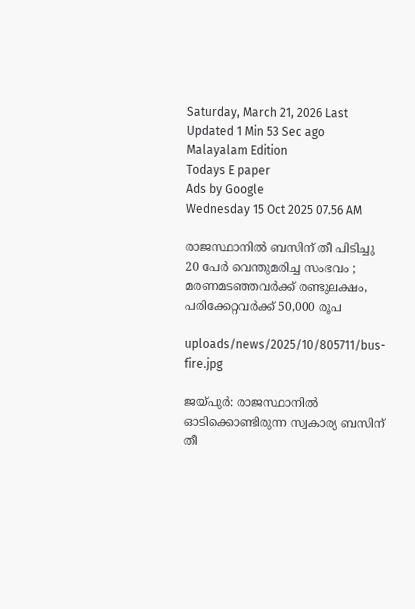Saturday, March 21, 2026 Last Updated 1 Min 53 Sec ago Malayalam Edition
Todays E paper
Ads by Google
Wednesday 15 Oct 2025 07.56 AM

രാജസ്ഥാനില്‍ ബസിന് തീ പിടിച്ചു 20 പേര്‍ വെന്തുമരിച്ച സംഭവം ; മരണമടഞ്ഞവര്‍ക്ക് രണ്ടുലക്ഷം, പരിക്കേറ്റവര്‍ക്ക് 50,000 രൂപ

uploads/news/2025/10/805711/bus-fire.jpg

ജയ്പുര്‍: രാജസ്ഥാനില്‍ ഓടിക്കൊണ്ടിരുന്ന സ്വകാര്യ ബസിന് തീ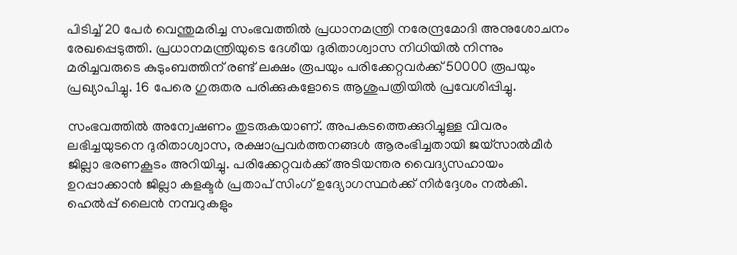പിടിച്ച് 20 പേര്‍ വെന്തുമരിച്ച സംഭവത്തില്‍ പ്രധാനമന്ത്രി നരേന്ദ്രമോദി അനുശോചനം രേഖപ്പെടുത്തി. പ്രധാനമന്ത്രിയുടെ ദേശീയ ദുരിതാശ്വാസ നിധിയില്‍ നിന്നും മരിച്ചവരുടെ കുടുംബത്തിന് രണ്ട് ലക്ഷം രൂപയും പരിക്കേറ്റവര്‍ക്ക് 50000 രൂപയും പ്രഖ്യാപിച്ചു. 16 പേരെ ഗുരുതര പരിക്കുകളോടെ ആശുപത്രിയില്‍ പ്രവേശിപ്പിച്ചു.

സംഭവത്തില്‍ അന്വേഷണം തുടരുകയാണ്. അപകടത്തെക്കുറിച്ചുള്ള വിവരം ലഭിച്ചയുടനെ ദുരിതാശ്വാസ, രക്ഷാപ്രവര്‍ത്തനങ്ങള്‍ ആരംഭിച്ചതായി ജയ്‌സാല്‍മീര്‍ ജില്ലാ ഭരണകൂടം അറിയിച്ചു. പരിക്കേറ്റവര്‍ക്ക് അടിയന്തര വൈദ്യസഹായം ഉറപ്പാക്കാന്‍ ജില്ലാ കളക്ടര്‍ പ്രതാപ് സിംഗ് ഉദ്യോഗസ്ഥര്‍ക്ക് നിര്‍ദ്ദേശം നല്‍കി. ഹെല്‍പ്പ് ലൈന്‍ നമ്പറുകളും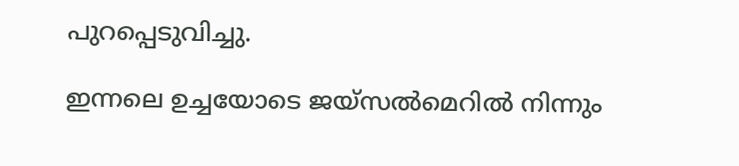പുറപ്പെടുവിച്ചു.

ഇന്നലെ ഉച്ചയോടെ ജയ്സല്‍മെറില്‍ നിന്നും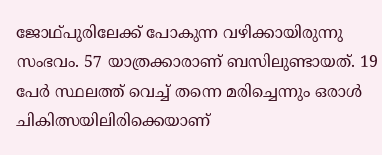ജോഥ്പുരിലേക്ക് പോകുന്ന വഴിക്കായിരുന്നു സംഭവം. 57 യാത്രക്കാരാണ് ബസിലുണ്ടായത്. 19 പേര്‍ സ്ഥലത്ത് വെച്ച് തന്നെ മരിച്ചെന്നും ഒരാള്‍ ചികിത്സയിലിരിക്കെയാണ്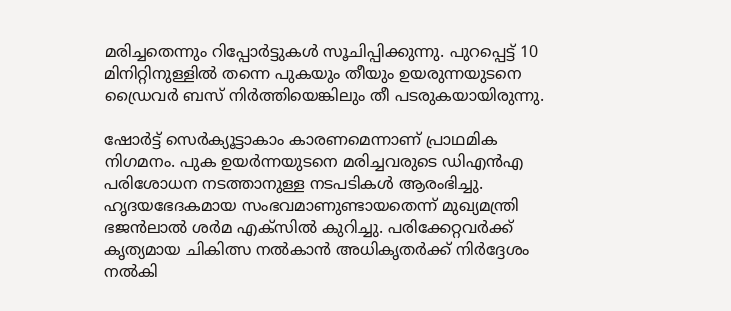മരിച്ചതെന്നും റിപ്പോര്‍ട്ടുകള്‍ സൂചിപ്പിക്കുന്നു. പുറപ്പെട്ട് 10 മിനിറ്റിനുള്ളില്‍ തന്നെ പുകയും തീയും ഉയരുന്നയുടനെ ഡ്രൈവര്‍ ബസ് നിര്‍ത്തിയെങ്കിലും തീ പടരുകയായിരുന്നു.

ഷോര്‍ട്ട് സെര്‍ക്യൂട്ടാകാം കാരണമെന്നാണ് പ്രാഥമിക നിഗമനം. പുക ഉയര്‍ന്നയുടനെ മരിച്ചവരുടെ ഡിഎന്‍എ പരിശോധന നടത്താനുള്ള നടപടികള്‍ ആരംഭിച്ചു. ഹൃദയഭേദകമായ സംഭവമാണുണ്ടായതെന്ന് മുഖ്യമന്ത്രി ഭജന്‍ലാല്‍ ശര്‍മ എക്സില്‍ കുറിച്ചു. പരിക്കേറ്റവര്‍ക്ക് കൃത്യമായ ചികിത്സ നല്‍കാന്‍ അധികൃതര്‍ക്ക് നിര്‍ദ്ദേശം നല്‍കി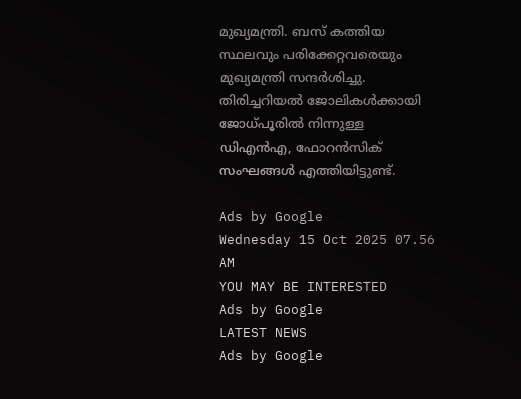മുഖ്യമന്ത്രി. ബസ് കത്തിയ സ്ഥലവും പരിക്കേറ്റവരെയും മുഖ്യമന്ത്രി സന്ദര്‍ശിച്ചു. തിരിച്ചറിയല്‍ ജോലികള്‍ക്കായി ജോധ്പൂരില്‍ നിന്നുള്ള ഡിഎന്‍എ, ഫോറന്‍സിക് സംഘങ്ങള്‍ എത്തിയിട്ടുണ്ട്.

Ads by Google
Wednesday 15 Oct 2025 07.56 AM
YOU MAY BE INTERESTED
Ads by Google
LATEST NEWS
Ads by Google